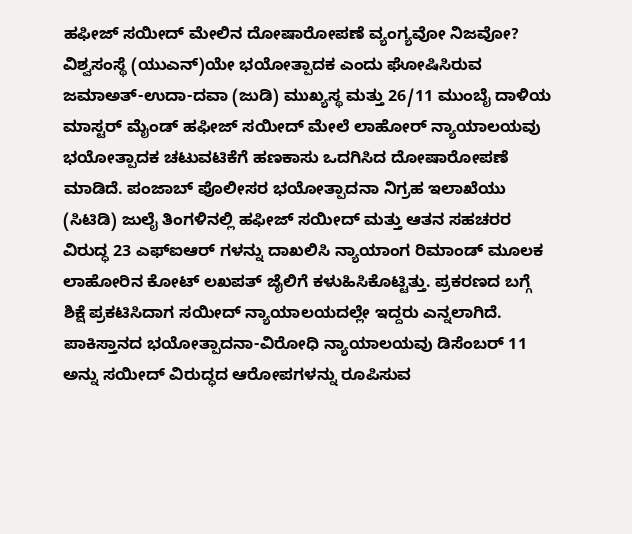ಹಫೀಜ್ ಸಯೀದ್ ಮೇಲಿನ ದೋಷಾರೋಪಣೆ ವ್ಯಂಗ್ಯವೋ ನಿಜವೋ?
ವಿಶ್ವಸಂಸ್ಥೆ (ಯುಎನ್)ಯೇ ಭಯೋತ್ಪಾದಕ ಎಂದು ಘೋಷಿಸಿರುವ ಜಮಾಅತ್-ಉದಾ-ದವಾ (ಜುಡಿ) ಮುಖ್ಯಸ್ಥ ಮತ್ತು 26/11 ಮುಂಬೈ ದಾಳಿಯ ಮಾಸ್ಟರ್ ಮೈಂಡ್ ಹಫೀಜ್ ಸಯೀದ್ ಮೇಲೆ ಲಾಹೋರ್ ನ್ಯಾಯಾಲಯವು ಭಯೋತ್ಪಾದಕ ಚಟುವಟಿಕೆಗೆ ಹಣಕಾಸು ಒದಗಿಸಿದ ದೋಷಾರೋಪಣೆ ಮಾಡಿದೆ. ಪಂಜಾಬ್ ಪೊಲೀಸರ ಭಯೋತ್ಪಾದನಾ ನಿಗ್ರಹ ಇಲಾಖೆಯು (ಸಿಟಿಡಿ) ಜುಲೈ ತಿಂಗಳಿನಲ್ಲಿ ಹಫೀಜ್ ಸಯೀದ್ ಮತ್ತು ಆತನ ಸಹಚರರ ವಿರುದ್ಧ 23 ಎಫ್ಐಆರ್ ಗಳನ್ನು ದಾಖಲಿಸಿ ನ್ಯಾಯಾಂಗ ರಿಮಾಂಡ್ ಮೂಲಕ ಲಾಹೋರಿನ ಕೋಟ್ ಲಖಪತ್ ಜೈಲಿಗೆ ಕಳುಹಿಸಿಕೊಟ್ಟಿತ್ತು. ಪ್ರಕರಣದ ಬಗ್ಗೆ ಶಿಕ್ಷೆ ಪ್ರಕಟಿಸಿದಾಗ ಸಯೀದ್ ನ್ಯಾಯಾಲಯದಲ್ಲೇ ಇದ್ದರು ಎನ್ನಲಾಗಿದೆ. ಪಾಕಿಸ್ತಾನದ ಭಯೋತ್ಪಾದನಾ-ವಿರೋಧಿ ನ್ಯಾಯಾಲಯವು ಡಿಸೆಂಬರ್ 11 ಅನ್ನು ಸಯೀದ್ ವಿರುದ್ಧದ ಆರೋಪಗಳನ್ನು ರೂಪಿಸುವ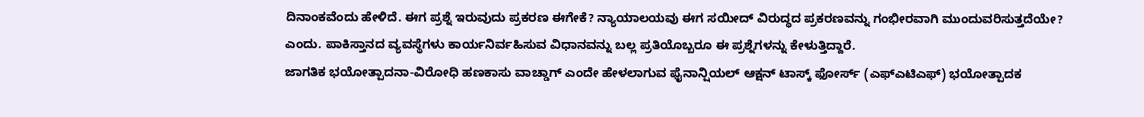ದಿನಾಂಕವೆಂದು ಹೇಳಿದೆ. ಈಗ ಪ್ರಶ್ನೆ ಇರುವುದು ಪ್ರಕರಣ ಈಗೇಕೆ? ನ್ಯಾಯಾಲಯವು ಈಗ ಸಯೀದ್ ವಿರುದ್ಧದ ಪ್ರಕರಣವನ್ನು ಗಂಭೀರವಾಗಿ ಮುಂದುವರಿಸುತ್ತದೆಯೇ? ಎಂದು. ಪಾಕಿಸ್ತಾನದ ವ್ಯವಸ್ಥೆಗಳು ಕಾರ್ಯನಿರ್ವಹಿಸುವ ವಿಧಾನವನ್ನು ಬಲ್ಲ ಪ್ರತಿಯೊಬ್ಬರೂ ಈ ಪ್ರಶ್ನೆಗಳನ್ನು ಕೇಳುತ್ತಿದ್ದಾರೆ.
ಜಾಗತಿಕ ಭಯೋತ್ಪಾದನಾ-ವಿರೋಧಿ ಹಣಕಾಸು ವಾಚ್ಡಾಗ್ ಎಂದೇ ಹೇಳಲಾಗುವ ಫೈನಾನ್ಷಿಯಲ್ ಆಕ್ಷನ್ ಟಾಸ್ಕ್ ಫೋರ್ಸ್ (ಎಫ್ಎಟಿಎಫ್) ಭಯೋತ್ಪಾದಕ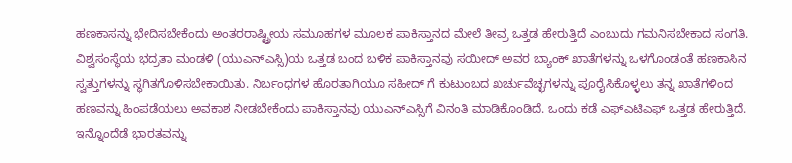ಹಣಕಾಸನ್ನು ಭೇದಿಸಬೇಕೆಂದು ಅಂತರರಾಷ್ಟ್ರೀಯ ಸಮೂಹಗಳ ಮೂಲಕ ಪಾಕಿಸ್ತಾನದ ಮೇಲೆ ತೀವ್ರ ಒತ್ತಡ ಹೇರುತ್ತಿದೆ ಎಂಬುದು ಗಮನಿಸಬೇಕಾದ ಸಂಗತಿ. ವಿಶ್ವಸಂಸ್ಥೆಯ ಭದ್ರತಾ ಮಂಡಳಿ (ಯುಎನ್ಎಸ್ಸಿ)ಯ ಒತ್ತಡ ಬಂದ ಬಳಿಕ ಪಾಕಿಸ್ತಾನವು ಸಯೀದ್ ಅವರ ಬ್ಯಾಂಕ್ ಖಾತೆಗಳನ್ನು ಒಳಗೊಂಡಂತೆ ಹಣಕಾಸಿನ ಸ್ವತ್ತುಗಳನ್ನು ಸ್ಥಗಿತಗೊಳಿಸಬೇಕಾಯಿತು. ನಿರ್ಬಂಧಗಳ ಹೊರತಾಗಿಯೂ ಸಹೀದ್ ಗೆ ಕುಟುಂಬದ ಖರ್ಚುವೆಚ್ಛಗಳನ್ನು ಪೂರೈಸಿಕೊಳ್ಳಲು ತನ್ನ ಖಾತೆಗಳಿಂದ ಹಣವನ್ನು ಹಿಂಪಡೆಯಲು ಅವಕಾಶ ನೀಡಬೇಕೆಂದು ಪಾಕಿಸ್ತಾನವು ಯುಎನ್ಎಸ್ಸಿಗೆ ವಿನಂತಿ ಮಾಡಿಕೊಂಡಿದೆ. ಒಂದು ಕಡೆ ಎಫ್ಎಟಿಎಫ್ ಒತ್ತಡ ಹೇರುತ್ತಿದೆ. ಇನ್ನೊಂದೆಡೆ ಭಾರತವನ್ನು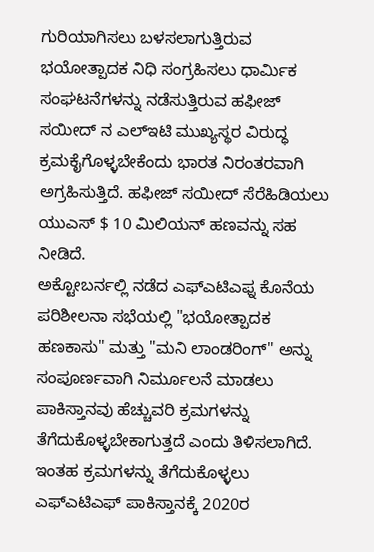ಗುರಿಯಾಗಿಸಲು ಬಳಸಲಾಗುತ್ತಿರುವ ಭಯೋತ್ಪಾದಕ ನಿಧಿ ಸಂಗ್ರಹಿಸಲು ಧಾರ್ಮಿಕ ಸಂಘಟನೆಗಳನ್ನು ನಡೆಸುತ್ತಿರುವ ಹಫೀಜ್ ಸಯೀದ್ ನ ಎಲ್ಇಟಿ ಮುಖ್ಯಸ್ಥರ ವಿರುದ್ಧ ಕ್ರಮಕೈಗೊಳ್ಳಬೇಕೆಂದು ಭಾರತ ನಿರಂತರವಾಗಿ ಅಗ್ರಹಿಸುತ್ತಿದೆ. ಹಫೀಜ್ ಸಯೀದ್ ಸೆರೆಹಿಡಿಯಲು ಯುಎಸ್ $ 10 ಮಿಲಿಯನ್ ಹಣವನ್ನು ಸಹ ನೀಡಿದೆ.
ಅಕ್ಟೋಬರ್ನಲ್ಲಿ ನಡೆದ ಎಫ್ಎಟಿಎಫ್ನ ಕೊನೆಯ ಪರಿಶೀಲನಾ ಸಭೆಯಲ್ಲಿ "ಭಯೋತ್ಪಾದಕ ಹಣಕಾಸು" ಮತ್ತು "ಮನಿ ಲಾಂಡರಿಂಗ್" ಅನ್ನು ಸಂಪೂರ್ಣವಾಗಿ ನಿರ್ಮೂಲನೆ ಮಾಡಲು ಪಾಕಿಸ್ತಾನವು ಹೆಚ್ಚುವರಿ ಕ್ರಮಗಳನ್ನು ತೆಗೆದುಕೊಳ್ಳಬೇಕಾಗುತ್ತದೆ ಎಂದು ತಿಳಿಸಲಾಗಿದೆ. ಇಂತಹ ಕ್ರಮಗಳನ್ನು ತೆಗೆದುಕೊಳ್ಳಲು ಎಫ್ಎಟಿಎಫ್ ಪಾಕಿಸ್ತಾನಕ್ಕೆ 2020ರ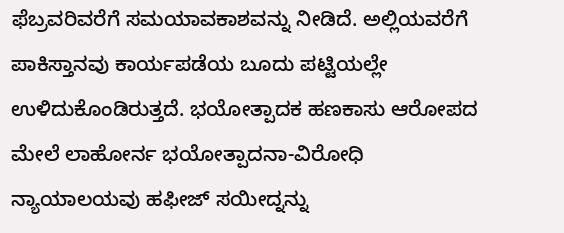ಫೆಬ್ರವರಿವರೆಗೆ ಸಮಯಾವಕಾಶವನ್ನು ನೀಡಿದೆ. ಅಲ್ಲಿಯವರೆಗೆ ಪಾಕಿಸ್ತಾನವು ಕಾರ್ಯಪಡೆಯ ಬೂದು ಪಟ್ಟಿಯಲ್ಲೇ ಉಳಿದುಕೊಂಡಿರುತ್ತದೆ. ಭಯೋತ್ಪಾದಕ ಹಣಕಾಸು ಆರೋಪದ ಮೇಲೆ ಲಾಹೋರ್ನ ಭಯೋತ್ಪಾದನಾ-ವಿರೋಧಿ ನ್ಯಾಯಾಲಯವು ಹಫೀಜ್ ಸಯೀದ್ನನ್ನು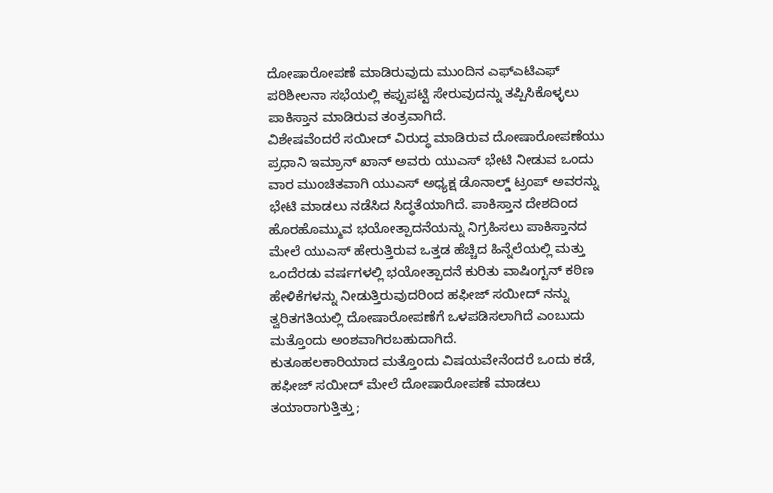ದೋಷಾರೋಪಣೆ ಮಾಡಿರುವುದು ಮುಂದಿನ ಎಫ್ಎಟಿಎಫ್ ಪರಿಶೀಲನಾ ಸಭೆಯಲ್ಲಿ ಕಪ್ಪುಪಟ್ಟಿ ಸೇರುವುದನ್ನು ತಪ್ಪಿಸಿಕೊಳ್ಳಲು ಪಾಕಿಸ್ತಾನ ಮಾಡಿರುವ ತಂತ್ರವಾಗಿದೆ.
ವಿಶೇಷವೆಂದರೆ ಸಯೀದ್ ವಿರುದ್ಧ ಮಾಡಿರುವ ದೋಷಾರೋಪಣೆಯು ಪ್ರಧಾನಿ ಇಮ್ರಾನ್ ಖಾನ್ ಅವರು ಯುಎಸ್ ಭೇಟಿ ನೀಡುವ ಒಂದು ವಾರ ಮುಂಚಿತವಾಗಿ ಯುಎಸ್ ಅಧ್ಯಕ್ಷ ಡೊನಾಲ್ಡ್ ಟ್ರಂಪ್ ಅವರನ್ನು ಭೇಟಿ ಮಾಡಲು ನಡೆಸಿದ ಸಿದ್ಧತೆಯಾಗಿದೆ. ಪಾಕಿಸ್ತಾನ ದೇಶದಿಂದ ಹೊರಹೊಮ್ಮುವ ಭಯೋತ್ಪಾದನೆಯನ್ನು ನಿಗ್ರಹಿಸಲು ಪಾಕಿಸ್ತಾನದ ಮೇಲೆ ಯುಎಸ್ ಹೇರುತ್ತಿರುವ ಒತ್ತಡ ಹೆಚ್ಚಿದ ಹಿನ್ನೆಲೆಯಲ್ಲಿ ಮತ್ತು ಒಂದೆರಡು ವರ್ಷಗಳಲ್ಲಿ ಭಯೋತ್ಪಾದನೆ ಕುರಿತು ವಾಷಿಂಗ್ಟನ್ ಕಠಿಣ ಹೇಳಿಕೆಗಳನ್ನು ನೀಡುತ್ತಿರುವುದರಿಂದ ಹಫೀಜ್ ಸಯೀದ್ ನನ್ನು ತ್ವರಿತಗತಿಯಲ್ಲಿ ದೋಷಾರೋಪಣೆಗೆ ಒಳಪಡಿಸಲಾಗಿದೆ ಎಂಬುದು ಮತ್ತೊಂದು ಅಂಶವಾಗಿರಬಹುದಾಗಿದೆ.
ಕುತೂಹಲಕಾರಿಯಾದ ಮತ್ತೊಂದು ವಿಷಯವೇನೆಂದರೆ ಒಂದು ಕಡೆ, ಹಫೀಜ್ ಸಯೀದ್ ಮೇಲೆ ದೋಷಾರೋಪಣೆ ಮಾಡಲು ತಯಾರಾಗುತ್ತಿತ್ತು;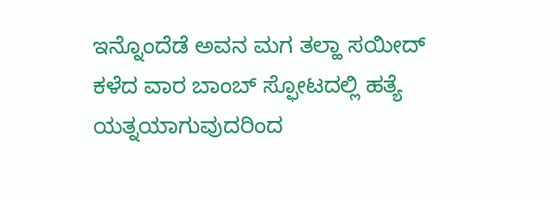ಇನ್ನೊಂದೆಡೆ ಅವನ ಮಗ ತಲ್ಹಾ ಸಯೀದ್ ಕಳೆದ ವಾರ ಬಾಂಬ್ ಸ್ಫೋಟದಲ್ಲಿ ಹತ್ಯೆ ಯತ್ನಯಾಗುವುದರಿಂದ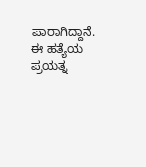ಪಾರಾಗಿದ್ದಾನೆ. ಈ ಹತ್ಯೆಯ ಪ್ರಯತ್ನ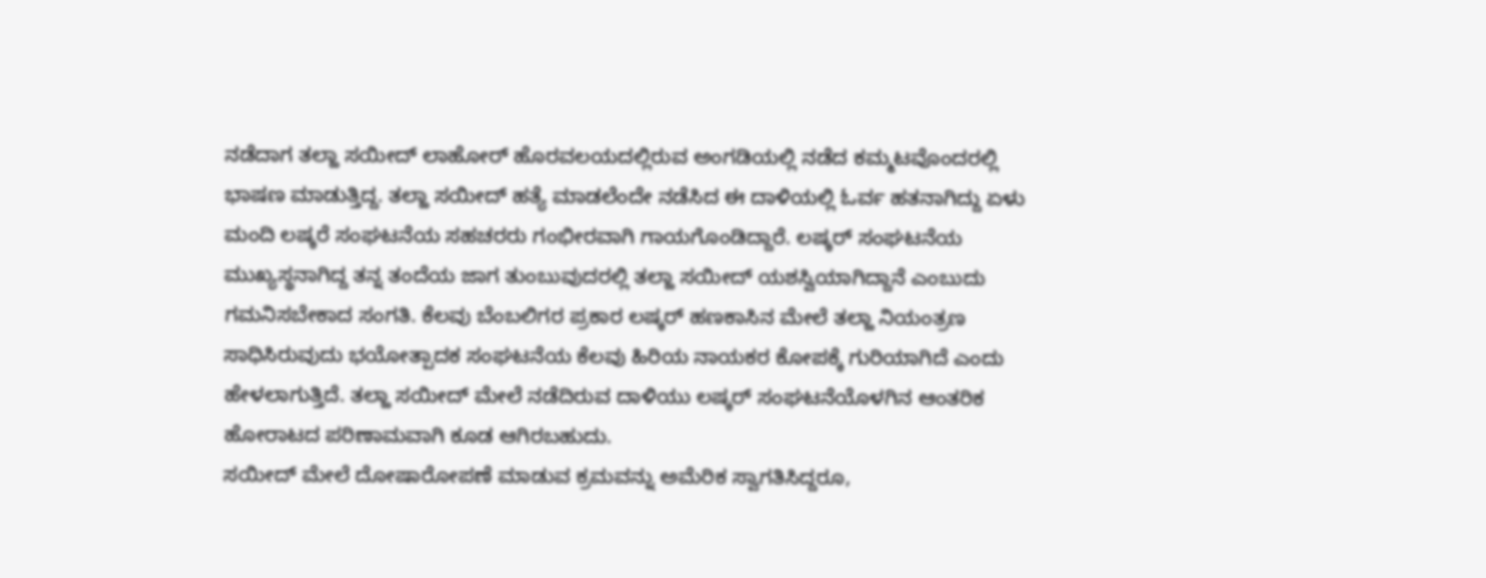ನಡೆದಾಗ ತಲ್ಹಾ ಸಯೀದ್ ಲಾಹೋರ್ ಹೊರವಲಯದಲ್ಲಿರುವ ಅಂಗಡಿಯಲ್ಲಿ ನಡೆದ ಕಮ್ಮಟವೊಂದರಲ್ಲಿ ಭಾಷಣ ಮಾಡುತ್ತಿದ್ದ. ತಲ್ಹಾ ಸಯೀದ್ ಹತ್ಯೆ ಮಾಡಲೆಂದೇ ನಡೆಸಿದ ಈ ದಾಳಿಯಲ್ಲಿ ಓರ್ವ ಹತನಾಗಿದ್ದು ಏಳು ಮಂದಿ ಲಷ್ಕರೆ ಸಂಘಟನೆಯ ಸಹಚರರು ಗಂಭೀರವಾಗಿ ಗಾಯಗೊಂಡಿದ್ದಾರೆ. ಲಷ್ಕರ್ ಸಂಘಟನೆಯ ಮುಖ್ಯಸ್ಥನಾಗಿದ್ದ ತನ್ನ ತಂದೆಯ ಜಾಗ ತುಂಬುವುದರಲ್ಲಿ ತಲ್ಹಾ ಸಯೀದ್ ಯಶಸ್ವಿಯಾಗಿದ್ದಾನೆ ಎಂಬುದು ಗಮನಿಸಬೇಕಾದ ಸಂಗತಿ. ಕೆಲವು ಬೆಂಬಲಿಗರ ಪ್ರಕಾರ ಲಷ್ಕರ್ ಹಣಕಾಸಿನ ಮೇಲೆ ತಲ್ಹಾ ನಿಯಂತ್ರಣ ಸಾಧಿಸಿರುವುದು ಭಯೋತ್ಪಾದಕ ಸಂಘಟನೆಯ ಕೆಲವು ಹಿರಿಯ ನಾಯಕರ ಕೋಪಕ್ಕೆ ಗುರಿಯಾಗಿದೆ ಎಂದು ಹೇಳಲಾಗುತ್ತಿದೆ. ತಲ್ಹಾ ಸಯೀದ್ ಮೇಲೆ ನಡೆದಿರುವ ದಾಳಿಯು ಲಷ್ಕರ್ ಸಂಘಟನೆಯೊಳಗಿನ ಆಂತರಿಕ ಹೋರಾಟದ ಪರಿಣಾಮವಾಗಿ ಕೂಡ ಆಗಿರಬಹುದು.
ಸಯೀದ್ ಮೇಲೆ ದೋಷಾರೋಪಣೆ ಮಾಡುವ ಕ್ರಮವನ್ನು ಅಮೆರಿಕ ಸ್ವಾಗತಿಸಿದ್ದರೂ,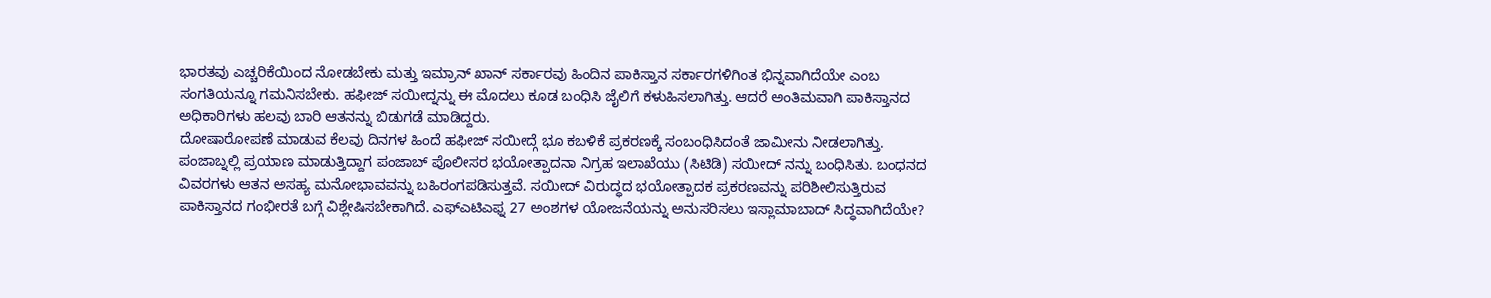ಭಾರತವು ಎಚ್ಚರಿಕೆಯಿಂದ ನೋಡಬೇಕು ಮತ್ತು ಇಮ್ರಾನ್ ಖಾನ್ ಸರ್ಕಾರವು ಹಿಂದಿನ ಪಾಕಿಸ್ತಾನ ಸರ್ಕಾರಗಳಿಗಿಂತ ಭಿನ್ನವಾಗಿದೆಯೇ ಎಂಬ ಸಂಗತಿಯನ್ನೂ ಗಮನಿಸಬೇಕು. ಹಫೀಜ್ ಸಯೀದ್ನನ್ನು ಈ ಮೊದಲು ಕೂಡ ಬಂಧಿಸಿ ಜೈಲಿಗೆ ಕಳುಹಿಸಲಾಗಿತ್ತು. ಆದರೆ ಅಂತಿಮವಾಗಿ ಪಾಕಿಸ್ತಾನದ ಅಧಿಕಾರಿಗಳು ಹಲವು ಬಾರಿ ಆತನನ್ನು ಬಿಡುಗಡೆ ಮಾಡಿದ್ದರು.
ದೋಷಾರೋಪಣೆ ಮಾಡುವ ಕೆಲವು ದಿನಗಳ ಹಿಂದೆ ಹಫೀಜ್ ಸಯೀದ್ಗೆ ಭೂ ಕಬಳಿಕೆ ಪ್ರಕರಣಕ್ಕೆ ಸಂಬಂಧಿಸಿದಂತೆ ಜಾಮೀನು ನೀಡಲಾಗಿತ್ತು. ಪಂಜಾಬ್ನಲ್ಲಿ ಪ್ರಯಾಣ ಮಾಡುತ್ತಿದ್ದಾಗ ಪಂಜಾಬ್ ಪೊಲೀಸರ ಭಯೋತ್ಪಾದನಾ ನಿಗ್ರಹ ಇಲಾಖೆಯು (ಸಿಟಿಡಿ) ಸಯೀದ್ ನನ್ನು ಬಂಧಿಸಿತು. ಬಂಧನದ ವಿವರಗಳು ಆತನ ಅಸಹ್ಯ ಮನೋಭಾವವನ್ನು ಬಹಿರಂಗಪಡಿಸುತ್ತವೆ. ಸಯೀದ್ ವಿರುದ್ಧದ ಭಯೋತ್ಪಾದಕ ಪ್ರಕರಣವನ್ನು ಪರಿಶೀಲಿಸುತ್ತಿರುವ ಪಾಕಿಸ್ತಾನದ ಗಂಭೀರತೆ ಬಗ್ಗೆ ವಿಶ್ಲೇಷಿಸಬೇಕಾಗಿದೆ. ಎಫ್ಎಟಿಎಫ್ನ 27 ಅಂಶಗಳ ಯೋಜನೆಯನ್ನು ಅನುಸರಿಸಲು ಇಸ್ಲಾಮಾಬಾದ್ ಸಿದ್ಧವಾಗಿದೆಯೇ?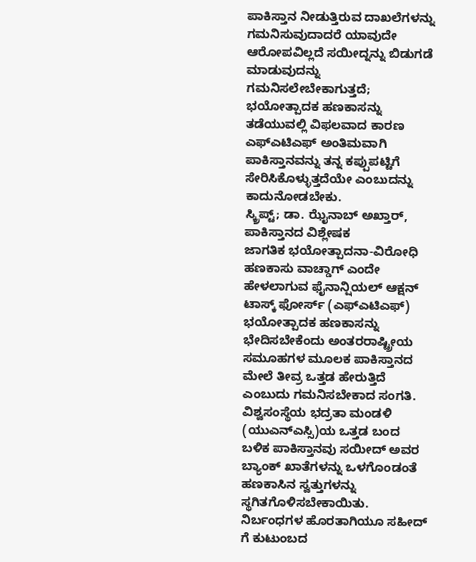ಪಾಕಿಸ್ತಾನ ನೀಡುತ್ತಿರುವ ದಾಖಲೆಗಳನ್ನು ಗಮನಿಸುವುದಾದರೆ ಯಾವುದೇ ಆರೋಪವಿಲ್ಲದೆ ಸಯೀದ್ನನ್ನು ಬಿಡುಗಡೆ ಮಾಡುವುದನ್ನು ಗಮನಿಸಲೇಬೇಕಾಗುತ್ತದೆ; ಭಯೋತ್ಪಾದಕ ಹಣಕಾಸನ್ನು ತಡೆಯುವಲ್ಲಿ ವಿಫಲವಾದ ಕಾರಣ ಎಫ್ಎಟಿಎಫ್ ಅಂತಿಮವಾಗಿ ಪಾಕಿಸ್ತಾನವನ್ನು ತನ್ನ ಕಪ್ಪುಪಟ್ಟಿಗೆ ಸೇರಿಸಿಕೊಳ್ಳುತ್ತದೆಯೇ ಎಂಬುದನ್ನು ಕಾದುನೋಡಬೇಕು.
ಸ್ಕ್ರಿಪ್ಟ್; ಡಾ. ಝೈನಾಬ್ ಅಖ್ತಾರ್, ಪಾಕಿಸ್ತಾನದ ವಿಶ್ಲೇಷಕ
ಜಾಗತಿಕ ಭಯೋತ್ಪಾದನಾ-ವಿರೋಧಿ ಹಣಕಾಸು ವಾಚ್ಡಾಗ್ ಎಂದೇ ಹೇಳಲಾಗುವ ಫೈನಾನ್ಷಿಯಲ್ ಆಕ್ಷನ್ ಟಾಸ್ಕ್ ಫೋರ್ಸ್ (ಎಫ್ಎಟಿಎಫ್) ಭಯೋತ್ಪಾದಕ ಹಣಕಾಸನ್ನು ಭೇದಿಸಬೇಕೆಂದು ಅಂತರರಾಷ್ಟ್ರೀಯ ಸಮೂಹಗಳ ಮೂಲಕ ಪಾಕಿಸ್ತಾನದ ಮೇಲೆ ತೀವ್ರ ಒತ್ತಡ ಹೇರುತ್ತಿದೆ ಎಂಬುದು ಗಮನಿಸಬೇಕಾದ ಸಂಗತಿ. ವಿಶ್ವಸಂಸ್ಥೆಯ ಭದ್ರತಾ ಮಂಡಳಿ (ಯುಎನ್ಎಸ್ಸಿ)ಯ ಒತ್ತಡ ಬಂದ ಬಳಿಕ ಪಾಕಿಸ್ತಾನವು ಸಯೀದ್ ಅವರ ಬ್ಯಾಂಕ್ ಖಾತೆಗಳನ್ನು ಒಳಗೊಂಡಂತೆ ಹಣಕಾಸಿನ ಸ್ವತ್ತುಗಳನ್ನು ಸ್ಥಗಿತಗೊಳಿಸಬೇಕಾಯಿತು. ನಿರ್ಬಂಧಗಳ ಹೊರತಾಗಿಯೂ ಸಹೀದ್ ಗೆ ಕುಟುಂಬದ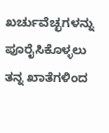ಖರ್ಚುವೆಚ್ಛಗಳನ್ನು ಪೂರೈಸಿಕೊಳ್ಳಲು ತನ್ನ ಖಾತೆಗಳಿಂದ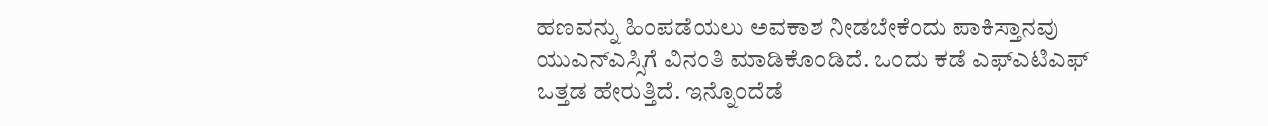ಹಣವನ್ನು ಹಿಂಪಡೆಯಲು ಅವಕಾಶ ನೀಡಬೇಕೆಂದು ಪಾಕಿಸ್ತಾನವು ಯುಎನ್ಎಸ್ಸಿಗೆ ವಿನಂತಿ ಮಾಡಿಕೊಂಡಿದೆ. ಒಂದು ಕಡೆ ಎಫ್ಎಟಿಎಫ್ ಒತ್ತಡ ಹೇರುತ್ತಿದೆ. ಇನ್ನೊಂದೆಡೆ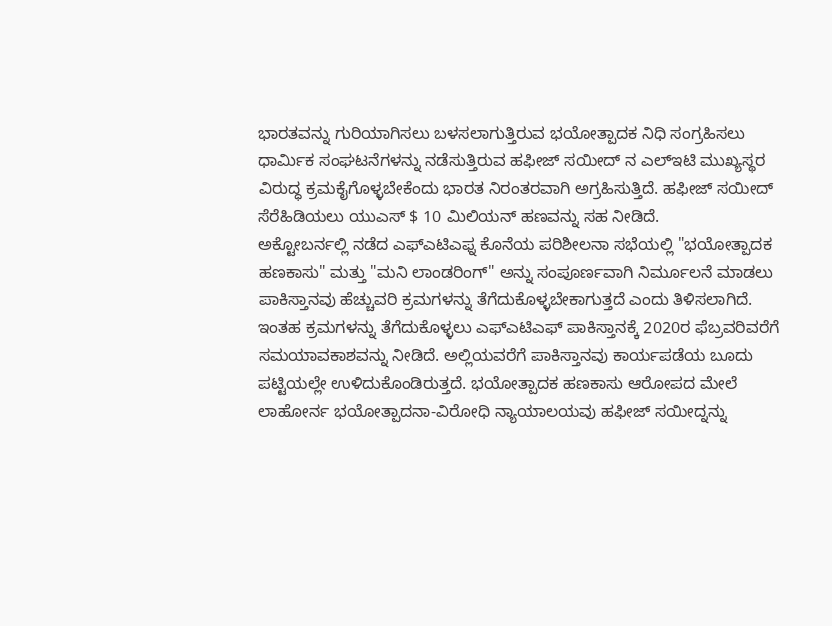ಭಾರತವನ್ನು ಗುರಿಯಾಗಿಸಲು ಬಳಸಲಾಗುತ್ತಿರುವ ಭಯೋತ್ಪಾದಕ ನಿಧಿ ಸಂಗ್ರಹಿಸಲು ಧಾರ್ಮಿಕ ಸಂಘಟನೆಗಳನ್ನು ನಡೆಸುತ್ತಿರುವ ಹಫೀಜ್ ಸಯೀದ್ ನ ಎಲ್ಇಟಿ ಮುಖ್ಯಸ್ಥರ ವಿರುದ್ಧ ಕ್ರಮಕೈಗೊಳ್ಳಬೇಕೆಂದು ಭಾರತ ನಿರಂತರವಾಗಿ ಅಗ್ರಹಿಸುತ್ತಿದೆ. ಹಫೀಜ್ ಸಯೀದ್ ಸೆರೆಹಿಡಿಯಲು ಯುಎಸ್ $ 10 ಮಿಲಿಯನ್ ಹಣವನ್ನು ಸಹ ನೀಡಿದೆ.
ಅಕ್ಟೋಬರ್ನಲ್ಲಿ ನಡೆದ ಎಫ್ಎಟಿಎಫ್ನ ಕೊನೆಯ ಪರಿಶೀಲನಾ ಸಭೆಯಲ್ಲಿ "ಭಯೋತ್ಪಾದಕ ಹಣಕಾಸು" ಮತ್ತು "ಮನಿ ಲಾಂಡರಿಂಗ್" ಅನ್ನು ಸಂಪೂರ್ಣವಾಗಿ ನಿರ್ಮೂಲನೆ ಮಾಡಲು ಪಾಕಿಸ್ತಾನವು ಹೆಚ್ಚುವರಿ ಕ್ರಮಗಳನ್ನು ತೆಗೆದುಕೊಳ್ಳಬೇಕಾಗುತ್ತದೆ ಎಂದು ತಿಳಿಸಲಾಗಿದೆ. ಇಂತಹ ಕ್ರಮಗಳನ್ನು ತೆಗೆದುಕೊಳ್ಳಲು ಎಫ್ಎಟಿಎಫ್ ಪಾಕಿಸ್ತಾನಕ್ಕೆ 2020ರ ಫೆಬ್ರವರಿವರೆಗೆ ಸಮಯಾವಕಾಶವನ್ನು ನೀಡಿದೆ. ಅಲ್ಲಿಯವರೆಗೆ ಪಾಕಿಸ್ತಾನವು ಕಾರ್ಯಪಡೆಯ ಬೂದು ಪಟ್ಟಿಯಲ್ಲೇ ಉಳಿದುಕೊಂಡಿರುತ್ತದೆ. ಭಯೋತ್ಪಾದಕ ಹಣಕಾಸು ಆರೋಪದ ಮೇಲೆ ಲಾಹೋರ್ನ ಭಯೋತ್ಪಾದನಾ-ವಿರೋಧಿ ನ್ಯಾಯಾಲಯವು ಹಫೀಜ್ ಸಯೀದ್ನನ್ನು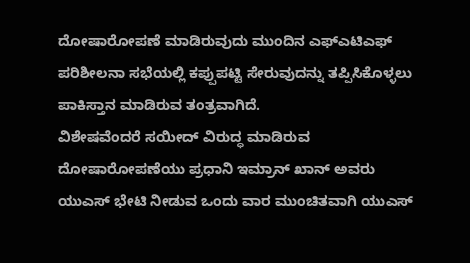ದೋಷಾರೋಪಣೆ ಮಾಡಿರುವುದು ಮುಂದಿನ ಎಫ್ಎಟಿಎಫ್ ಪರಿಶೀಲನಾ ಸಭೆಯಲ್ಲಿ ಕಪ್ಪುಪಟ್ಟಿ ಸೇರುವುದನ್ನು ತಪ್ಪಿಸಿಕೊಳ್ಳಲು ಪಾಕಿಸ್ತಾನ ಮಾಡಿರುವ ತಂತ್ರವಾಗಿದೆ.
ವಿಶೇಷವೆಂದರೆ ಸಯೀದ್ ವಿರುದ್ಧ ಮಾಡಿರುವ ದೋಷಾರೋಪಣೆಯು ಪ್ರಧಾನಿ ಇಮ್ರಾನ್ ಖಾನ್ ಅವರು ಯುಎಸ್ ಭೇಟಿ ನೀಡುವ ಒಂದು ವಾರ ಮುಂಚಿತವಾಗಿ ಯುಎಸ್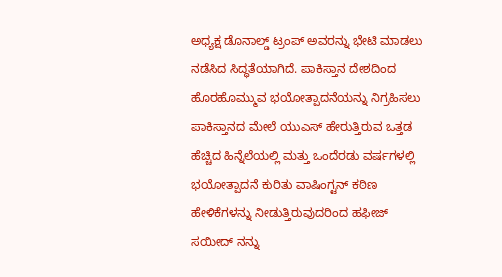ಅಧ್ಯಕ್ಷ ಡೊನಾಲ್ಡ್ ಟ್ರಂಪ್ ಅವರನ್ನು ಭೇಟಿ ಮಾಡಲು ನಡೆಸಿದ ಸಿದ್ಧತೆಯಾಗಿದೆ. ಪಾಕಿಸ್ತಾನ ದೇಶದಿಂದ ಹೊರಹೊಮ್ಮುವ ಭಯೋತ್ಪಾದನೆಯನ್ನು ನಿಗ್ರಹಿಸಲು ಪಾಕಿಸ್ತಾನದ ಮೇಲೆ ಯುಎಸ್ ಹೇರುತ್ತಿರುವ ಒತ್ತಡ ಹೆಚ್ಚಿದ ಹಿನ್ನೆಲೆಯಲ್ಲಿ ಮತ್ತು ಒಂದೆರಡು ವರ್ಷಗಳಲ್ಲಿ ಭಯೋತ್ಪಾದನೆ ಕುರಿತು ವಾಷಿಂಗ್ಟನ್ ಕಠಿಣ ಹೇಳಿಕೆಗಳನ್ನು ನೀಡುತ್ತಿರುವುದರಿಂದ ಹಫೀಜ್ ಸಯೀದ್ ನನ್ನು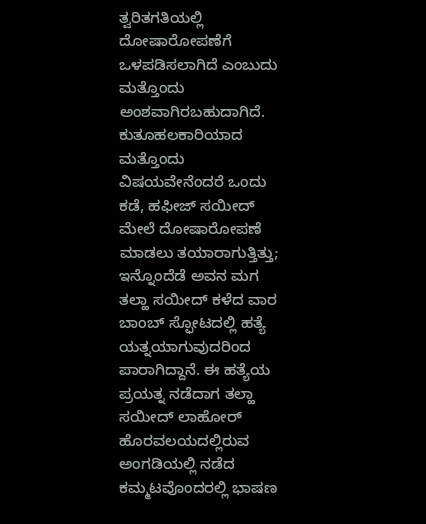ತ್ವರಿತಗತಿಯಲ್ಲಿ ದೋಷಾರೋಪಣೆಗೆ ಒಳಪಡಿಸಲಾಗಿದೆ ಎಂಬುದು ಮತ್ತೊಂದು ಅಂಶವಾಗಿರಬಹುದಾಗಿದೆ.
ಕುತೂಹಲಕಾರಿಯಾದ ಮತ್ತೊಂದು ವಿಷಯವೇನೆಂದರೆ ಒಂದು ಕಡೆ, ಹಫೀಜ್ ಸಯೀದ್ ಮೇಲೆ ದೋಷಾರೋಪಣೆ ಮಾಡಲು ತಯಾರಾಗುತ್ತಿತ್ತು; ಇನ್ನೊಂದೆಡೆ ಅವನ ಮಗ ತಲ್ಹಾ ಸಯೀದ್ ಕಳೆದ ವಾರ ಬಾಂಬ್ ಸ್ಫೋಟದಲ್ಲಿ ಹತ್ಯೆ ಯತ್ನಯಾಗುವುದರಿಂದ ಪಾರಾಗಿದ್ದಾನೆ. ಈ ಹತ್ಯೆಯ ಪ್ರಯತ್ನ ನಡೆದಾಗ ತಲ್ಹಾ ಸಯೀದ್ ಲಾಹೋರ್ ಹೊರವಲಯದಲ್ಲಿರುವ ಅಂಗಡಿಯಲ್ಲಿ ನಡೆದ ಕಮ್ಮಟವೊಂದರಲ್ಲಿ ಭಾಷಣ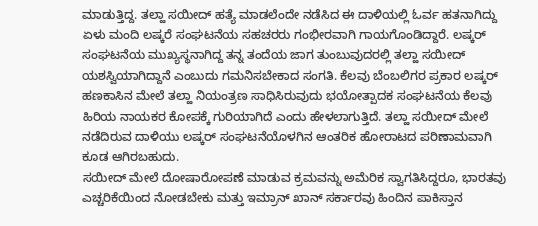ಮಾಡುತ್ತಿದ್ದ. ತಲ್ಹಾ ಸಯೀದ್ ಹತ್ಯೆ ಮಾಡಲೆಂದೇ ನಡೆಸಿದ ಈ ದಾಳಿಯಲ್ಲಿ ಓರ್ವ ಹತನಾಗಿದ್ದು ಏಳು ಮಂದಿ ಲಷ್ಕರೆ ಸಂಘಟನೆಯ ಸಹಚರರು ಗಂಭೀರವಾಗಿ ಗಾಯಗೊಂಡಿದ್ದಾರೆ. ಲಷ್ಕರ್ ಸಂಘಟನೆಯ ಮುಖ್ಯಸ್ಥನಾಗಿದ್ದ ತನ್ನ ತಂದೆಯ ಜಾಗ ತುಂಬುವುದರಲ್ಲಿ ತಲ್ಹಾ ಸಯೀದ್ ಯಶಸ್ವಿಯಾಗಿದ್ದಾನೆ ಎಂಬುದು ಗಮನಿಸಬೇಕಾದ ಸಂಗತಿ. ಕೆಲವು ಬೆಂಬಲಿಗರ ಪ್ರಕಾರ ಲಷ್ಕರ್ ಹಣಕಾಸಿನ ಮೇಲೆ ತಲ್ಹಾ ನಿಯಂತ್ರಣ ಸಾಧಿಸಿರುವುದು ಭಯೋತ್ಪಾದಕ ಸಂಘಟನೆಯ ಕೆಲವು ಹಿರಿಯ ನಾಯಕರ ಕೋಪಕ್ಕೆ ಗುರಿಯಾಗಿದೆ ಎಂದು ಹೇಳಲಾಗುತ್ತಿದೆ. ತಲ್ಹಾ ಸಯೀದ್ ಮೇಲೆ ನಡೆದಿರುವ ದಾಳಿಯು ಲಷ್ಕರ್ ಸಂಘಟನೆಯೊಳಗಿನ ಆಂತರಿಕ ಹೋರಾಟದ ಪರಿಣಾಮವಾಗಿ ಕೂಡ ಆಗಿರಬಹುದು.
ಸಯೀದ್ ಮೇಲೆ ದೋಷಾರೋಪಣೆ ಮಾಡುವ ಕ್ರಮವನ್ನು ಅಮೆರಿಕ ಸ್ವಾಗತಿಸಿದ್ದರೂ, ಭಾರತವು ಎಚ್ಚರಿಕೆಯಿಂದ ನೋಡಬೇಕು ಮತ್ತು ಇಮ್ರಾನ್ ಖಾನ್ ಸರ್ಕಾರವು ಹಿಂದಿನ ಪಾಕಿಸ್ತಾನ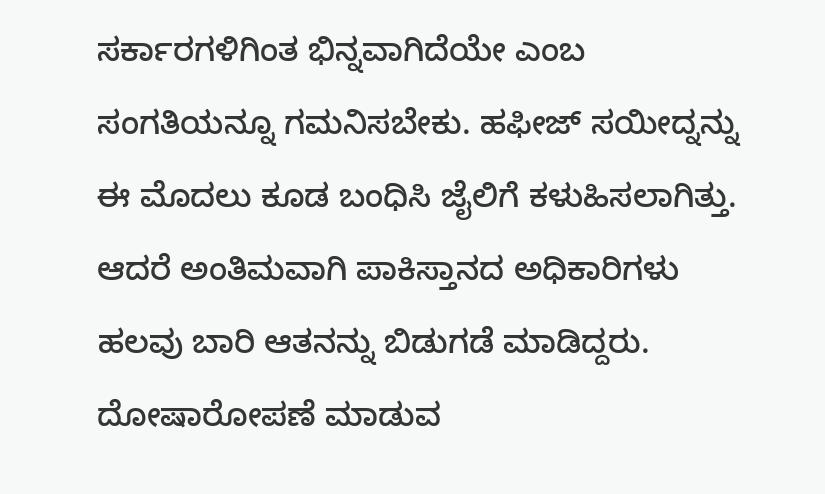ಸರ್ಕಾರಗಳಿಗಿಂತ ಭಿನ್ನವಾಗಿದೆಯೇ ಎಂಬ ಸಂಗತಿಯನ್ನೂ ಗಮನಿಸಬೇಕು. ಹಫೀಜ್ ಸಯೀದ್ನನ್ನು ಈ ಮೊದಲು ಕೂಡ ಬಂಧಿಸಿ ಜೈಲಿಗೆ ಕಳುಹಿಸಲಾಗಿತ್ತು. ಆದರೆ ಅಂತಿಮವಾಗಿ ಪಾಕಿಸ್ತಾನದ ಅಧಿಕಾರಿಗಳು ಹಲವು ಬಾರಿ ಆತನನ್ನು ಬಿಡುಗಡೆ ಮಾಡಿದ್ದರು.
ದೋಷಾರೋಪಣೆ ಮಾಡುವ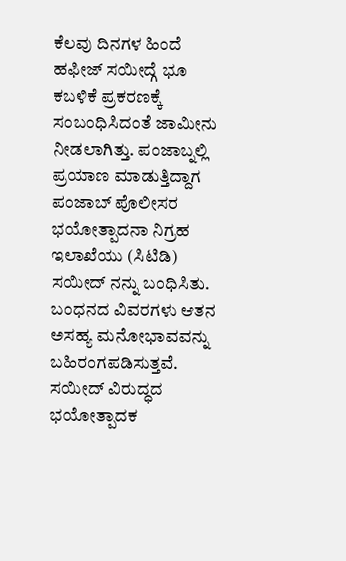ಕೆಲವು ದಿನಗಳ ಹಿಂದೆ ಹಫೀಜ್ ಸಯೀದ್ಗೆ ಭೂ ಕಬಳಿಕೆ ಪ್ರಕರಣಕ್ಕೆ ಸಂಬಂಧಿಸಿದಂತೆ ಜಾಮೀನು ನೀಡಲಾಗಿತ್ತು. ಪಂಜಾಬ್ನಲ್ಲಿ ಪ್ರಯಾಣ ಮಾಡುತ್ತಿದ್ದಾಗ ಪಂಜಾಬ್ ಪೊಲೀಸರ ಭಯೋತ್ಪಾದನಾ ನಿಗ್ರಹ ಇಲಾಖೆಯು (ಸಿಟಿಡಿ) ಸಯೀದ್ ನನ್ನು ಬಂಧಿಸಿತು. ಬಂಧನದ ವಿವರಗಳು ಆತನ ಅಸಹ್ಯ ಮನೋಭಾವವನ್ನು ಬಹಿರಂಗಪಡಿಸುತ್ತವೆ. ಸಯೀದ್ ವಿರುದ್ಧದ ಭಯೋತ್ಪಾದಕ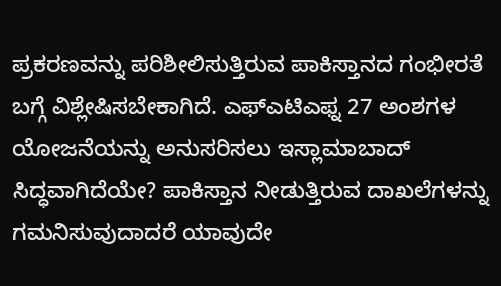ಪ್ರಕರಣವನ್ನು ಪರಿಶೀಲಿಸುತ್ತಿರುವ ಪಾಕಿಸ್ತಾನದ ಗಂಭೀರತೆ ಬಗ್ಗೆ ವಿಶ್ಲೇಷಿಸಬೇಕಾಗಿದೆ. ಎಫ್ಎಟಿಎಫ್ನ 27 ಅಂಶಗಳ ಯೋಜನೆಯನ್ನು ಅನುಸರಿಸಲು ಇಸ್ಲಾಮಾಬಾದ್ ಸಿದ್ಧವಾಗಿದೆಯೇ? ಪಾಕಿಸ್ತಾನ ನೀಡುತ್ತಿರುವ ದಾಖಲೆಗಳನ್ನು ಗಮನಿಸುವುದಾದರೆ ಯಾವುದೇ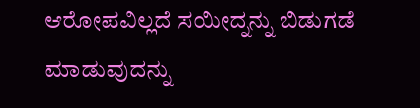ಆರೋಪವಿಲ್ಲದೆ ಸಯೀದ್ನನ್ನು ಬಿಡುಗಡೆ ಮಾಡುವುದನ್ನು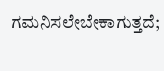ಗಮನಿಸಲೇಬೇಕಾಗುತ್ತದೆ;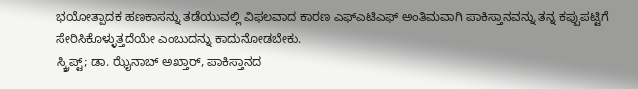ಭಯೋತ್ಪಾದಕ ಹಣಕಾಸನ್ನು ತಡೆಯುವಲ್ಲಿ ವಿಫಲವಾದ ಕಾರಣ ಎಫ್ಎಟಿಎಫ್ ಅಂತಿಮವಾಗಿ ಪಾಕಿಸ್ತಾನವನ್ನು ತನ್ನ ಕಪ್ಪುಪಟ್ಟಿಗೆ ಸೇರಿಸಿಕೊಳ್ಳುತ್ತದೆಯೇ ಎಂಬುದನ್ನು ಕಾದುನೋಡಬೇಕು.
ಸ್ಕ್ರಿಪ್ಟ್; ಡಾ. ಝೈನಾಬ್ ಅಖ್ತಾರ್, ಪಾಕಿಸ್ತಾನದ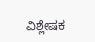ವಿಶ್ಲೇಷಕ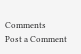Comments
Post a Comment